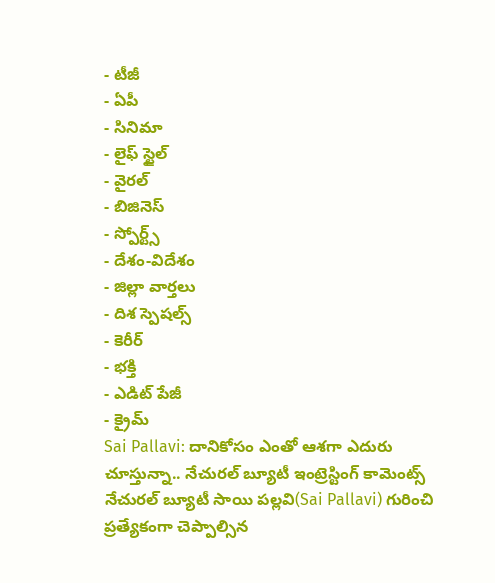- టీజీ
- ఏపీ
- సినిమా
- లైఫ్ స్టైల్
- వైరల్
- బిజినెస్
- స్పోర్ట్స్
- దేశం-విదేశం
- జిల్లా వార్తలు
- దిశ స్పెషల్స్
- కెరీర్
- భక్తి
- ఎడిట్ పేజీ
- క్రైమ్
Sai Pallavi: దానికోసం ఎంతో ఆశగా ఎదురు చూస్తున్నా.. నేచురల్ బ్యూటీ ఇంట్రెస్టింగ్ కామెంట్స్
నేచురల్ బ్యూటీ సాయి పల్లవి(Sai Pallavi) గురించి ప్రత్యేకంగా చెప్పాల్సిన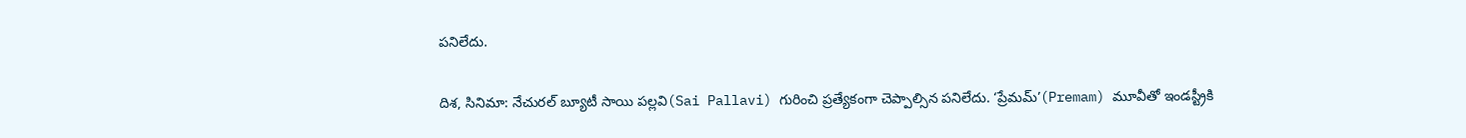పనిలేదు.

దిశ, సినిమా: నేచురల్ బ్యూటీ సాయి పల్లవి(Sai Pallavi) గురించి ప్రత్యేకంగా చెప్పాల్సిన పనిలేదు. ‘ప్రేమమ్’(Premam) మూవీతో ఇండస్ట్రీకి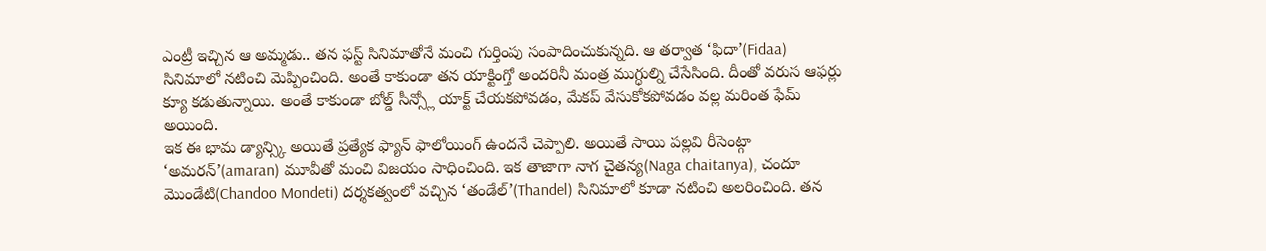ఎంట్రీ ఇచ్చిన ఆ అమ్మడు.. తన ఫస్ట్ సినిమాతోనే మంచి గుర్తింపు సంపాదించుకున్నది. ఆ తర్వాత ‘ఫిదా’(Fidaa) సినిమాలో నటించి మెప్పించింది. అంతే కాకుండా తన యాక్టింగ్తో అందరినీ మంత్ర ముగ్ధుల్ని చేసేసింది. దీంతో వరుస ఆఫర్లు క్యూ కడుతున్నాయి. అంతే కాకుండా బోల్డ్ సీన్స్లో యాక్ట్ చేయకపోవడం, మేకప్ వేసుకోకపోవడం వల్ల మరింత ఫేమ్ అయింది.
ఇక ఈ భామ డ్యాన్స్కి అయితే ప్రత్యేక ఫ్యాన్ ఫాలోయింగ్ ఉందనే చెప్పాలి. అయితే సాయి పల్లవి రీసెంట్గా ‘అమరన్’(amaran) మూవీతో మంచి విజయం సాధించింది. ఇక తాజాగా నాగ చైతన్య(Naga chaitanya), చందూ మొండేటి(Chandoo Mondeti) దర్శకత్వంలో వచ్చిన ‘తండేల్’(Thandel) సినిమాలో కూడా నటించి అలరించింది. తన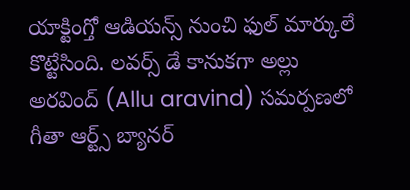యాక్టింగ్తో ఆడియన్స్ నుంచి ఫుల్ మార్కులే కొట్టేసింది. లవర్స్ డే కానుకగా అల్లు అరవింద్ (Allu aravind) సమర్పణలో గీతా ఆర్ట్స్ బ్యానర్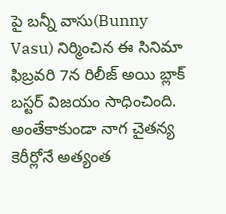పై బన్నీ వాసు(Bunny Vasu) నిర్మించిన ఈ సినిమా ఫిబ్రవరి 7న రిలీజ్ అయి బ్లాక్ బస్టర్ విజయం సాధించింది.
అంతేకాకుండా నాగ చైతన్య కెరీర్లోనే అత్యంత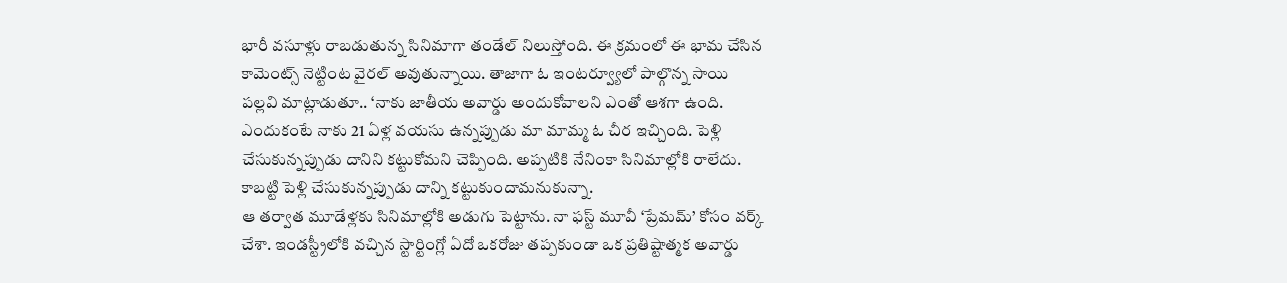భారీ వసూళ్లు రాబడుతున్న సినిమాగా తండేల్ నిలుస్తోంది. ఈ క్రమంలో ఈ భామ చేసిన కామెంట్స్ నెట్టింట వైరల్ అవుతున్నాయి. తాజాగా ఓ ఇంటర్వ్యూలో పాల్గొన్న సాయి పల్లవి మాట్లాడుతూ.. ‘నాకు జాతీయ అవార్డు అందుకోవాలని ఎంతో ఆశగా ఉంది. ఎందుకంటే నాకు 21 ఏళ్ల వయసు ఉన్నప్పుడు మా మామ్మ ఓ చీర ఇచ్చింది. పెళ్లి చేసుకున్నప్పుడు దానిని కట్టుకోమని చెప్పింది. అప్పటికి నేనింకా సినిమాల్లోకి రాలేదు. కాబట్టి పెళ్లి చేసుకున్నప్పుడు దాన్ని కట్టుకుందామనుకున్నా.
ఆ తర్వాత మూడేళ్లకు సినిమాల్లోకి అడుగు పెట్టాను. నా ఫస్ట్ మూవీ ‘ప్రేమమ్’ కోసం వర్క్ చేశా. ఇండస్ట్రీలోకి వచ్చిన స్టార్టింగ్లో ఏదో ఒకరోజు తప్పకుండా ఒక ప్రతిష్టాత్మక అవార్డు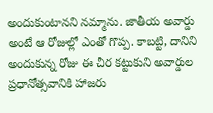అందుకుంటానని నమ్మాను. జాతీయ అవార్డు అంటే ఆ రోజుల్లో ఎంతో గొప్ప. కాబట్టి, దానిని అందుకున్న రోజు ఈ చీర కట్టుకుని అవార్డుల ప్రధానోత్సవానికి హాజరు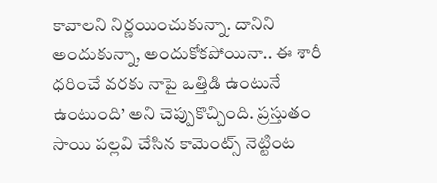కావాలని నిర్ణయించుకున్నా. దానిని అందుకున్నా, అందుకోకపోయినా.. ఈ శారీ ధరించే వరకు నాపై ఒత్తిడి ఉంటునే ఉంటుంది’ అని చెప్పుకొచ్చింది. ప్రస్తుతం సాయి పల్లవి చేసిన కామెంట్స్ నెట్టింట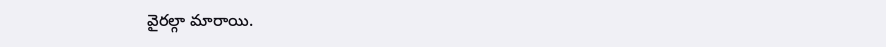వైరల్గా మారాయి.